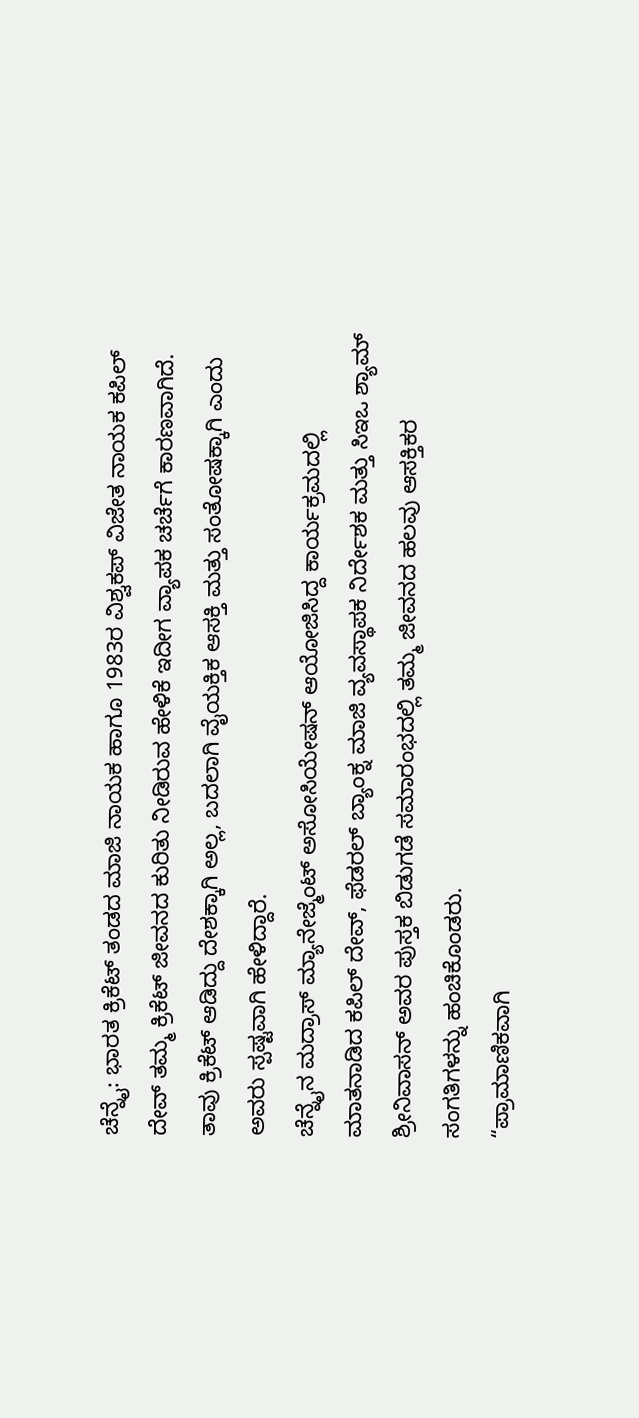ಚೆನ್ನೈ: ಭಾರತ ಕ್ರಿಕೆಟ್ ತಂಡದ ಮಾಜಿ ನಾಯಕ ಹಾಗೂ 1983ರ ವಿಶ್ವಕಪ್ ವಿಜೇತ ನಾಯಕ ಕಪಿಲ್ ದೇವ್ ತಮ್ಮ ಕ್ರಿಕೆಟ್ ಜೀವನದ ಕುರಿತು ನೀಡಿರುವ ಹೇಳಿಕೆ ಇದೀಗ ವ್ಯಾಪಕ ಚರ್ಚೆಗೆ ಕಾರಣವಾಗಿದೆ. ತಾವು ಕ್ರಿಕೆಟ್ ಆಡಿದ್ದು ದೇಶಕ್ಕಾಗಿ ಅಲ್ಲ, ಬದಲಾಗಿ ವೈಯಕ್ತಿಕ ಆಸಕ್ತಿ ಮತ್ತು ಸಂತೋಷಕ್ಕಾಗಿ ಎಂದು ಅವರು ಸ್ಪಷ್ಟವಾಗಿ ಹೇಳಿದ್ದಾರೆ.
ಚೆನ್ನೈನ ಮದ್ರಾಸ್ ಮ್ಯಾನೇಜ್ಮೆಂಟ್ ಅಸೋಸಿಯೇಷನ್ ಆಯೋಜಿಸಿದ್ದ ಕಾರ್ಯಕ್ರಮದಲ್ಲಿ ಮಾತನಾಡಿದ ಕಪಿಲ್ ದೇವ್, ಫೆಡರಲ್ ಬ್ಯಾಂಕ್ನ ಮಾಜಿ ವ್ಯವಸ್ಥಾಪಕ ನಿರ್ದೇಶಕ ಮತ್ತು ಸಿಇಒ ಶ್ಯಾಮ್ ಶ್ರೀನಿವಾಸನ್ ಅವರ ಪುಸ್ತಕ ಬಿಡುಗಡೆ ಸಮಾರಂಭದಲ್ಲಿ ತಮ್ಮ ಜೀವನದ ಹಲವು ಆಸಕ್ತಿಕರ ಸಂಗತಿಗಳನ್ನು ಹಂಚಿಕೊಂಡರು.
“ಪ್ರಾಮಾಣಿಕವಾಗಿ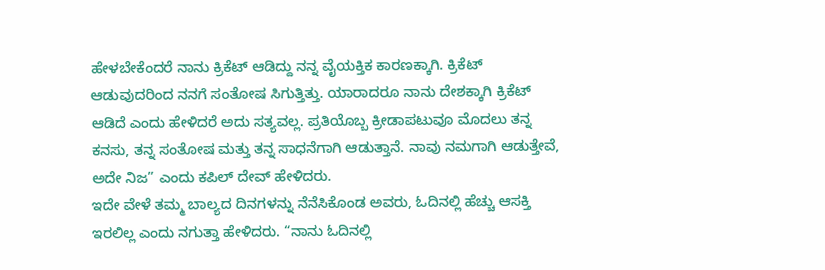ಹೇಳಬೇಕೆಂದರೆ ನಾನು ಕ್ರಿಕೆಟ್ ಆಡಿದ್ದು ನನ್ನ ವೈಯಕ್ತಿಕ ಕಾರಣಕ್ಕಾಗಿ. ಕ್ರಿಕೆಟ್ ಆಡುವುದರಿಂದ ನನಗೆ ಸಂತೋಷ ಸಿಗುತ್ತಿತ್ತು. ಯಾರಾದರೂ ನಾನು ದೇಶಕ್ಕಾಗಿ ಕ್ರಿಕೆಟ್ ಆಡಿದೆ ಎಂದು ಹೇಳಿದರೆ ಅದು ಸತ್ಯವಲ್ಲ. ಪ್ರತಿಯೊಬ್ಬ ಕ್ರೀಡಾಪಟುವೂ ಮೊದಲು ತನ್ನ ಕನಸು, ತನ್ನ ಸಂತೋಷ ಮತ್ತು ತನ್ನ ಸಾಧನೆಗಾಗಿ ಆಡುತ್ತಾನೆ. ನಾವು ನಮಗಾಗಿ ಆಡುತ್ತೇವೆ, ಅದೇ ನಿಜ” ಎಂದು ಕಪಿಲ್ ದೇವ್ ಹೇಳಿದರು.
ಇದೇ ವೇಳೆ ತಮ್ಮ ಬಾಲ್ಯದ ದಿನಗಳನ್ನು ನೆನೆಸಿಕೊಂಡ ಅವರು, ಓದಿನಲ್ಲಿ ಹೆಚ್ಚು ಆಸಕ್ತಿ ಇರಲಿಲ್ಲ ಎಂದು ನಗುತ್ತಾ ಹೇಳಿದರು. “ನಾನು ಓದಿನಲ್ಲಿ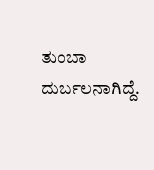ತುಂಬಾ ದುರ್ಬಲನಾಗಿದ್ದೆ.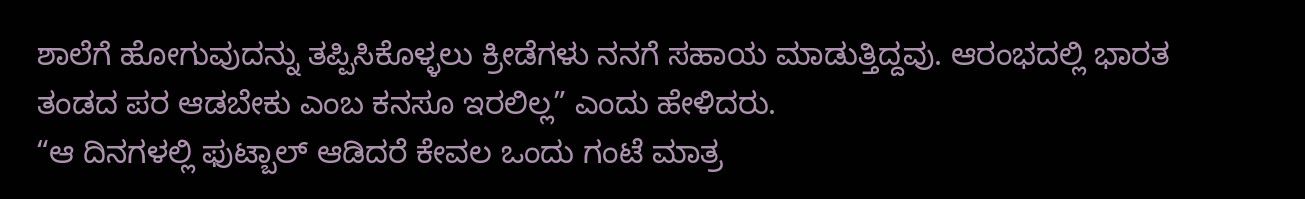ಶಾಲೆಗೆ ಹೋಗುವುದನ್ನು ತಪ್ಪಿಸಿಕೊಳ್ಳಲು ಕ್ರೀಡೆಗಳು ನನಗೆ ಸಹಾಯ ಮಾಡುತ್ತಿದ್ದವು. ಆರಂಭದಲ್ಲಿ ಭಾರತ ತಂಡದ ಪರ ಆಡಬೇಕು ಎಂಬ ಕನಸೂ ಇರಲಿಲ್ಲ” ಎಂದು ಹೇಳಿದರು.
“ಆ ದಿನಗಳಲ್ಲಿ ಫುಟ್ಬಾಲ್ ಆಡಿದರೆ ಕೇವಲ ಒಂದು ಗಂಟೆ ಮಾತ್ರ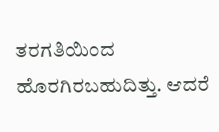ತರಗತಿಯಿಂದ ಹೊರಗಿರಬಹುದಿತ್ತು. ಆದರೆ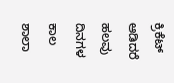ಕ್ರಿಕೆಟ್ ಆಡಿದರೆ ಹಲವು ದಿನಗಳ ಕಾಲ ಶಾಲಾ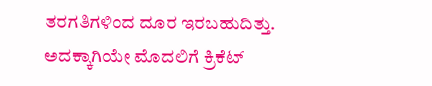ತರಗತಿಗಳಿಂದ ದೂರ ಇರಬಹುದಿತ್ತು. ಅದಕ್ಕಾಗಿಯೇ ಮೊದಲಿಗೆ ಕ್ರಿಕೆಟ್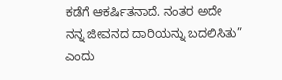ಕಡೆಗೆ ಆಕರ್ಷಿತನಾದೆ. ನಂತರ ಅದೇ ನನ್ನ ಜೀವನದ ದಾರಿಯನ್ನು ಬದಲಿಸಿತು” ಎಂದು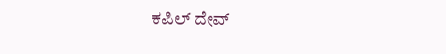ಕಪಿಲ್ ದೇವ್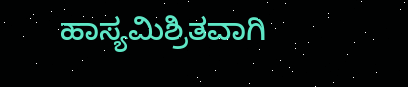ಹಾಸ್ಯಮಿಶ್ರಿತವಾಗಿ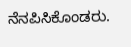ನೆನಪಿಸಿಕೊಂಡರು.